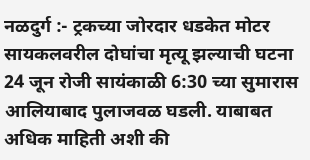नळदुर्ग :- ट्रकच्या जोरदार धडकेत मोटर सायकलवरील दोघांचा मृत्यू झल्याची घटना 24 जून रोजी सायंकाळी 6:30 च्या सुमारास आलियाबाद पुलाजवळ घडली. याबाबत अधिक माहिती अशी की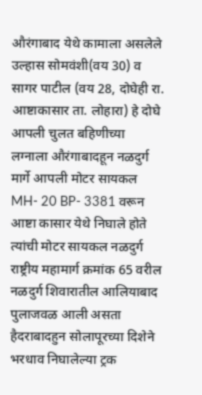औरंगाबाद येथे कामाला असलेले उल्हास सोमवंशी(वय 30) व सागर पाटील (वय 28, दोघेही रा. आष्टाकासार ता. लोहारा) हे दोघे आपली चुलत बहिणीच्या लग्नाला औरंगाबादहून नळदुर्ग मार्गे आपली मोटर सायकल MH- 20 BP- 3381 वरून आष्टा कासार येथे निघाले होते त्यांची मोटर सायकल नळदुर्ग राष्ट्रीय महामार्ग क्रमांक 65 वरील नळदुर्ग शिवारातील आलियाबाद पुलाजवळ आली असता हैदराबादहुन सोलापूरच्या दिशेने भरधाव निघालेल्या ट्रक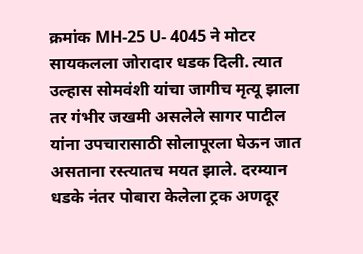क्रमांक MH-25 U- 4045 ने मोटर सायकलला जोरादार धडक दिली. त्यात उल्हास सोमवंशी यांचा जागीच मृत्यू झाला तर गंभीर जखमी असलेले सागर पाटील यांना उपचारासाठी सोलापूरला घेऊन जात असताना रस्त्यातच मयत झाले. दरम्यान धडके नंतर पोबारा केलेला ट्रक अणदूर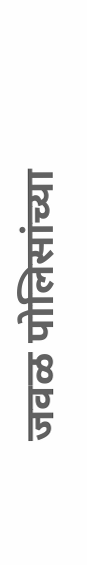जवळ पोलिसांच्या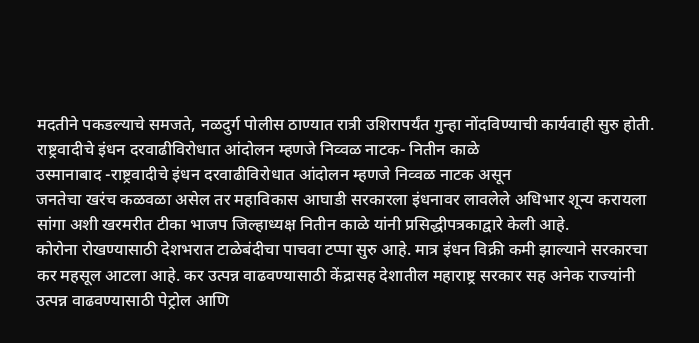मदतीने पकडल्याचे समजते, नळदुर्ग पोलीस ठाण्यात रात्री उशिरापर्यंत गुन्हा नोंदविण्याची कार्यवाही सुरु होती.
राष्ट्रवादीचे इंधन दरवाढीविरोधात आंदोलन म्हणजे निव्वळ नाटक- नितीन काळे
उस्मानाबाद -राष्ट्रवादीचे इंधन दरवाढीविरोधात आंदोलन म्हणजे निव्वळ नाटक असून
जनतेचा खरंच कळवळा असेल तर महाविकास आघाडी सरकारला इंधनावर लावलेले अधिभार शून्य करायला सांगा अशी खरमरीत टीका भाजप जिल्हाध्यक्ष नितीन काळे यांनी प्रसिद्धीपत्रकाद्वारे केली आहे.
कोरोना रोखण्यासाठी देशभरात टाळेबंदीचा पाचवा टप्पा सुरु आहे. मात्र इंधन विक्री कमी झाल्याने सरकारचा कर महसूल आटला आहे. कर उत्पन्न वाढवण्यासाठी केंद्रासह देशातील महाराष्ट्र सरकार सह अनेक राज्यांनी उत्पन्न वाढवण्यासाठी पेट्रोल आणि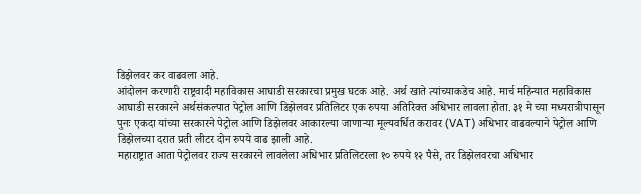डिझेलवर कर वाढवला आहे.
आंदोलन करणारी राष्ट्रवादी महाविकास आघाडी सरकारचा प्रमुख घटक आहे. अर्थ खाते त्यांच्याकडेच आहे. मार्च महिन्यात महाविकास आघाडी सरकारने अर्थसंकल्पात पेट्रोल आणि डिझेलवर प्रतिलिटर एक रुपया अतिरिक्त अधिभार लावला होता. ३१ मे च्या मध्यरात्रीपासून पुनः एकदा यांच्या सरकारने पेट्रोल आणि डिझेलवर आकारल्या जाणाऱ्या मूल्यवर्धित करावर (VAT) अधिभार वाढवल्याने पेट्रोल आणि डिझेलच्या दरात प्रती लीटर दोन रुपये वाढ झाली आहे.
महाराष्ट्रात आता पेट्रोलवर राज्य सरकारने लावलेला अधिभार प्रतिलिटरला १० रुपये १२ पैसे, तर डिझेलवरचा अधिभार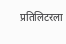प्रतिलिटरला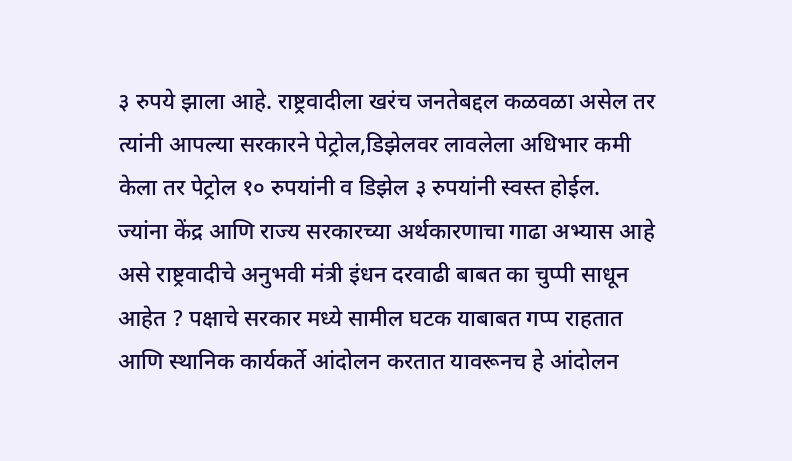३ रुपये झाला आहे. राष्ट्रवादीला खरंच जनतेबद्दल कळवळा असेल तर त्यांनी आपल्या सरकारने पेट्रोल,डिझेलवर लावलेला अधिभार कमी केला तर पेट्रोल १० रुपयांनी व डिझेल ३ रुपयांनी स्वस्त होईल.
ज्यांना केंद्र आणि राज्य सरकारच्या अर्थकारणाचा गाढा अभ्यास आहे असे राष्ट्रवादीचे अनुभवी मंत्री इंधन दरवाढी बाबत का चुप्पी साधून आहेत ? पक्षाचे सरकार मध्ये सामील घटक याबाबत गप्प राहतात आणि स्थानिक कार्यकर्ते आंदोलन करतात यावरूनच हे आंदोलन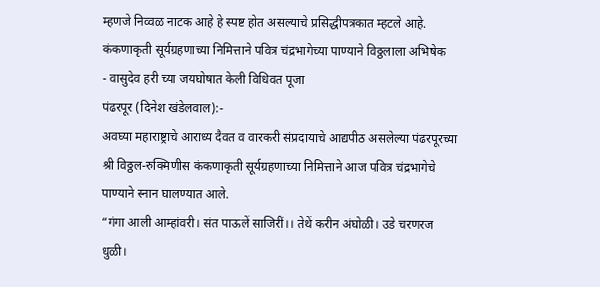म्हणजे निव्वळ नाटक आहे हे स्पष्ट होत असल्याचे प्रसिद्धीपत्रकात म्हटले आहे.
कंकणाकृती सूर्यग्रहणाच्या निमित्ताने पवित्र चंद्रभागेच्या पाण्याने विठ्ठलाला अभिषेक
- वासुदेव हरी च्या जयघोषात केली विधिवत पूजा
पंढरपूर (दिनेश खंडेलवाल):-
अवघ्या महाराष्ट्राचे आराध्य दैवत व वारकरी संप्रदायाचे आद्यपीठ असलेल्या पंढरपूरच्या श्री विठ्ठल-रुक्मिणीस कंकणाकृती सूर्यग्रहणाच्या निमित्ताने आज पवित्र चंद्रभागेचे पाण्याने स्नान घालण्यात आले.
“गंगा आली आम्हांवरी। संत पाऊलें साजिरीं।। तेथें करीन अंघोळी। उडे चरणरज धुळी।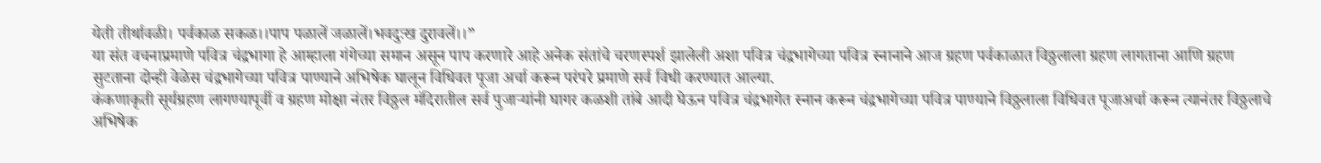येती तीर्थावळी। पर्वकाळ सकळ।।पाप पळालें जळालें।भवदुःख दुरावलें।।”
या संत वचनाप्रमाणे पवित्र चंद्रभागा हे आम्हाला गंगेच्या समान असून पाप करणारे आहे अनेक संतांचे चरणस्पर्श झालेली अशा पवित्र चंद्रभागेच्या पवित्र स्नानाने आज ग्रहण पर्वकाळात विठ्ठलाला ग्रहण लागताना आणि ग्रहण सुटताना दोन्ही वेळेस चंद्रभागेच्या पवित्र पाण्याने अभिषेक घालून विधिवत पूजा अर्चा करून परंपरे प्रमाणे सर्व विधी करण्यात आल्या.
कंकणाकृती सूर्यग्रहण लागण्यापूर्वी व ग्रहण मोक्षा नंतर विठ्ठल मंदिरातील सर्व पुजाऱ्यांनी घागर कळशी तांबे आदी घेऊन पवित्र चंद्रभागेत स्नान करून चंद्रभागेच्या पवित्र पाण्याने विठ्ठलाला विधिवत पूजाअर्चा करून त्यानंतर विठ्ठलाचे अभिषेक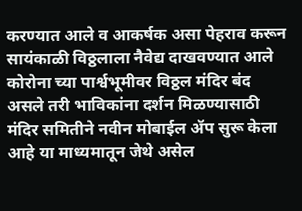करण्यात आले व आकर्षक असा पेहराव करून सायंकाळी विठ्ठलाला नैवेद्य दाखवण्यात आले कोरोना च्या पार्श्वभूमीवर विठ्ठल मंदिर बंद असले तरी भाविकांना दर्शन मिळण्यासाठी मंदिर समितीने नवीन मोबाईल ॲप सुरू केला आहे या माध्यमातून जेथे असेल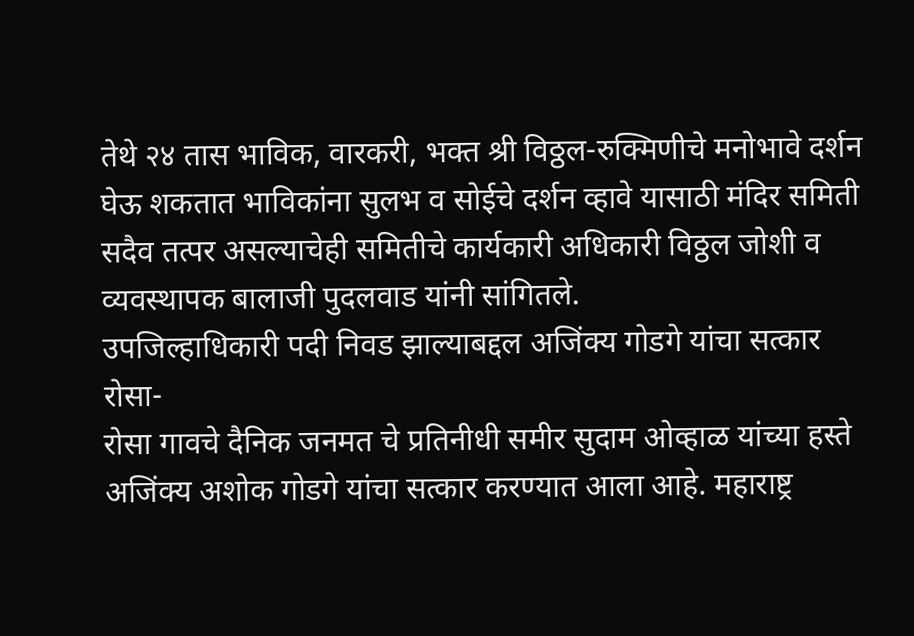तेथे २४ तास भाविक, वारकरी, भक्त श्री विठ्ठल-रुक्मिणीचे मनोभावे दर्शन घेऊ शकतात भाविकांना सुलभ व सोईचे दर्शन व्हावे यासाठी मंदिर समिती सदैव तत्पर असल्याचेही समितीचे कार्यकारी अधिकारी विठ्ठल जोशी व व्यवस्थापक बालाजी पुदलवाड यांनी सांगितले.
उपजिल्हाधिकारी पदी निवड झाल्याबद्दल अजिंक्य गोडगे यांचा सत्कार
रोसा-
रोसा गावचे दैनिक जनमत चे प्रतिनीधी समीर सुदाम ओव्हाळ यांच्या हस्ते अजिंक्य अशोक गोडगे यांचा सत्कार करण्यात आला आहे. महाराष्ट्र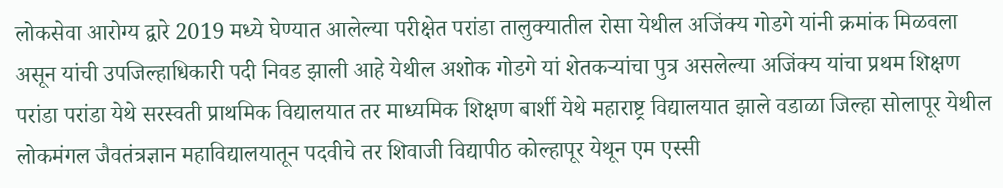लोकसेवा आरोग्य द्वारे 2019 मध्ये घेण्यात आलेल्या परीक्षेत परांडा तालुक्यातील रोसा येथील अजिंक्य गोडगे यांनी क्रमांक मिळवला असून यांची उपजिल्हाधिकारी पदी निवड झाली आहे येथील अशोक गोडगे यां शेतकऱ्यांचा पुत्र असलेल्या अजिंक्य यांचा प्रथम शिक्षण परांडा परांडा येथे सरस्वती प्राथमिक विद्यालयात तर माध्यमिक शिक्षण बार्शी येथे महाराष्ट्र विद्यालयात झाले वडाळा जिल्हा सोलापूर येथील लोकमंगल जैवतंत्रज्ञान महाविद्यालयातून पदवीचे तर शिवाजी विद्यापीठ कोल्हापूर येथून एम एस्सी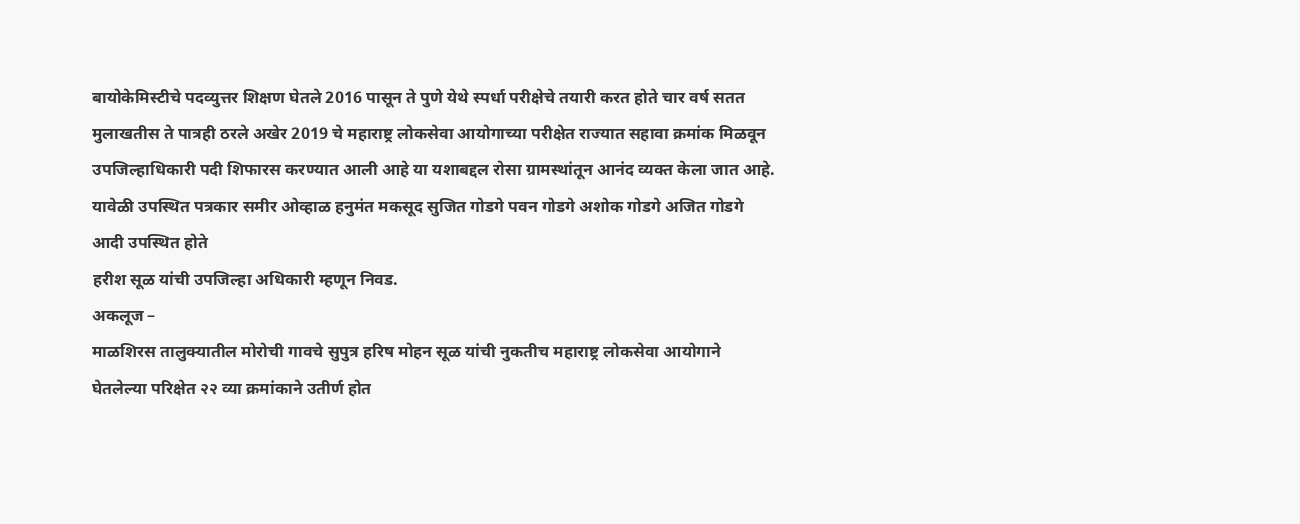बायोकेमिस्टीचे पदव्युत्तर शिक्षण घेतले 2016 पासून ते पुणे येथे स्पर्धा परीक्षेचे तयारी करत होते चार वर्ष सतत मुलाखतीस ते पात्रही ठरले अखेर 2019 चे महाराष्ट्र लोकसेवा आयोगाच्या परीक्षेत राज्यात सहावा क्रमांक मिळवून उपजिल्हाधिकारी पदी शिफारस करण्यात आली आहे या यशाबद्दल रोसा ग्रामस्थांतून आनंद व्यक्त केला जात आहे. यावेळी उपस्थित पत्रकार समीर ओव्हाळ हनुमंत मकसूद सुजित गोडगे पवन गोडगे अशोक गोडगे अजित गोडगे आदी उपस्थित होते
हरीश सूळ यांची उपजिल्हा अधिकारी म्हणून निवड.
अकलूज –
माळशिरस तालुक्यातील मोरोची गावचे सुपुत्र हरिष मोहन सूळ यांची नुकतीच महाराष्ट्र लोकसेवा आयोगाने घेतलेल्या परिक्षेत २२ व्या क्रमांकाने उतीर्ण होत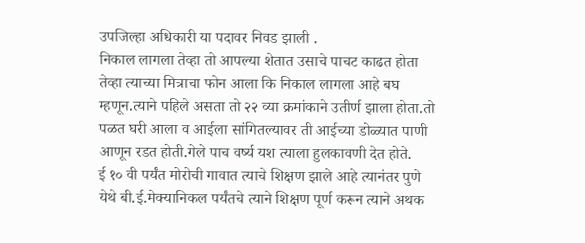उपजिल्हा अधिकारी या पदावर निवड झाली .
निकाल लागला तेव्हा तो आपल्या शेतात उसाचे पाचट काढत होता तेव्हा त्याच्या मित्राचा फोन आला कि निकाल लागला आहे बघ म्हणून.त्याने पहिले असता तो २२ व्या क्रमांकाने उतीर्ण झाला होता.तो पळत घरी आला व आईला सांगितल्यावर ती आईच्या डोळ्यात पाणी आणून रडत होती.गेले पाच वर्ष्य यश त्याला हुलकावणी देत होते.
ई १० वी पर्यंत मोरोची गावात त्याचे शिक्षण झाले आहे त्यानंतर पुणे येथे बी.ई.मेक्यानिकल पर्यंतचे त्याने शिक्षण पूर्ण करून त्याने अथक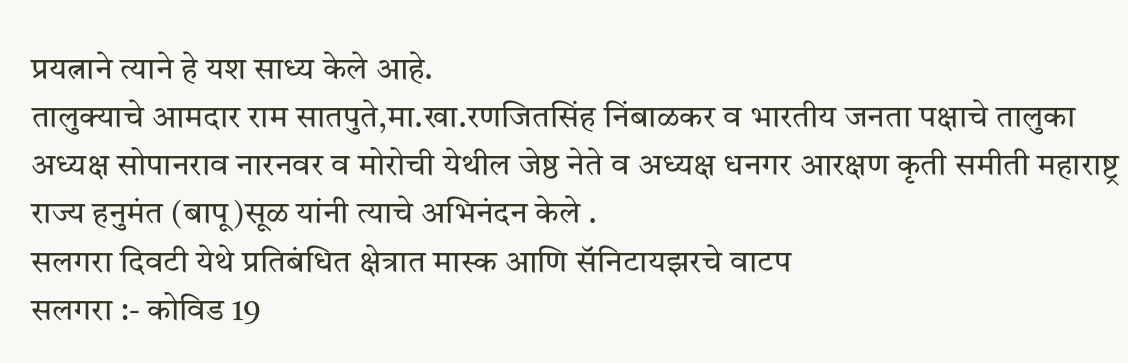प्रयत्नाने त्याने हे यश साध्य केले आहे.
तालुक्याचे आमदार राम सातपुते,मा.खा.रणजितसिंह निंबाळकर व भारतीय जनता पक्षाचे तालुका अध्यक्ष सोपानराव नारनवर व मोरोची येथील जेष्ठ नेते व अध्यक्ष धनगर आरक्षण कृती समीती महाराष्ट्र राज्य हनुमंत (बापू)सूळ यांनी त्याचे अभिनंदन केले .
सलगरा दिवटी येथे प्रतिबंधित क्षेत्रात मास्क आणि सॅनिटायझरचे वाटप
सलगरा :- कोविड 19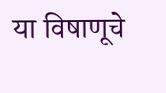या विषाणूचे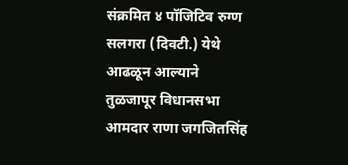संक्रमित ४ पॉजिटिव रुग्ण सलगरा (दिवटी.) येथे आढळून आल्याने तुळजापूर विधानसभा आमदार राणा जगजितसिंह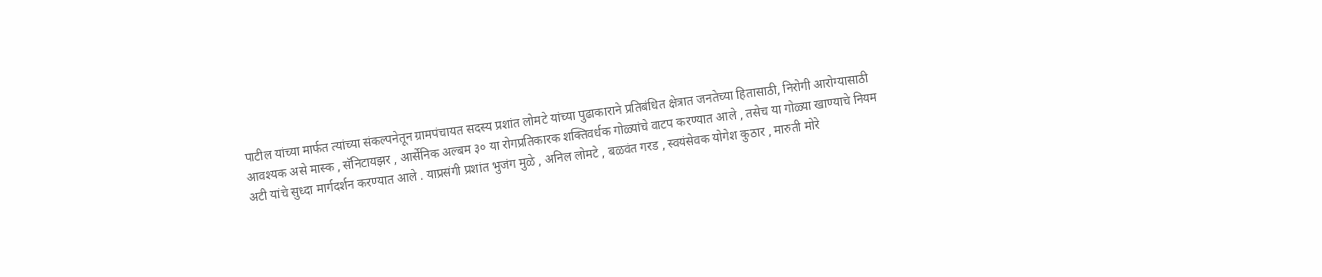पाटील यांच्या मार्फत त्यांच्या संकल्पनेतून ग्रामपंचायत सदस्य प्रशांत लोमटे यांच्या पुढाकाराने प्रतिबंधित क्षेत्रात जनतेच्या हितासाठी, निरोगी आरोग्यासाठी आवश्यक असे मास्क , सॅनिटायझर , आर्सेनिक अल्बम ३० या रोगप्रतिकारक शक्तिवर्धक गोळ्यांचे वाटप करण्यात आले , तसेच या गोळ्या खाण्याचे नियम अटी यांचे सुध्दा मार्गदर्शन करण्यात आले . याप्रसंगी प्रशांत भुजंग मुळे , अनिल लोमटे , बळवंत गरड , स्वयंसेवक योगेश कुठार , मारुती मोरे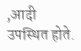,आदी उपस्थित होते.